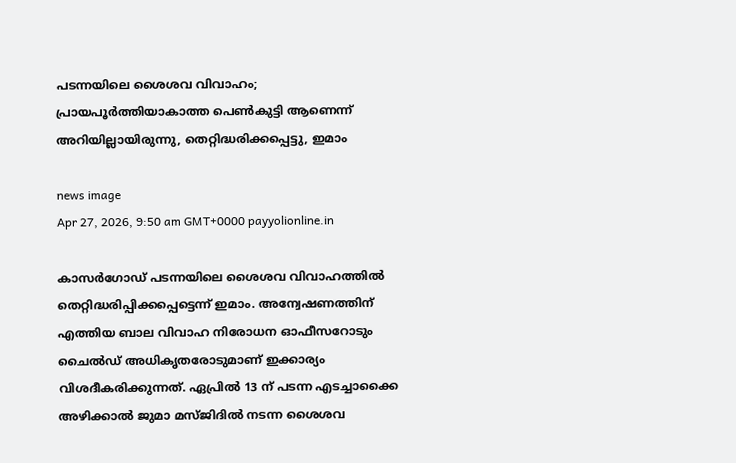പടന്നയിലെ ശൈശവ വിവാഹം; പ്രായപൂർത്തിയാകാത്ത പെൺകുട്ടി ആണെന്ന് അറിയില്ലായിരുന്നു, തെറ്റിദ്ധരിക്കപ്പെട്ടു, ഇമാം

news image
Apr 27, 2026, 9:50 am GMT+0000 payyolionline.in

കാസർഗോഡ് പടന്നയിലെ ശൈശവ വിവാഹത്തിൽ തെറ്റിദ്ധരിപ്പിക്കപ്പെട്ടെന്ന് ഇമാം. അന്വേഷണത്തിന് എത്തിയ ബാല വിവാഹ നിരോധന ഓഫീസറോടും ചൈൽഡ് അധികൃതരോടുമാണ് ഇക്കാര്യം വിശദീകരിക്കുന്നത്. ഏപ്രിൽ 13 ന് പടന്ന എടച്ചാക്കൈ അഴിക്കാൽ ജുമാ മസ്ജിദിൽ നടന്ന ശൈശവ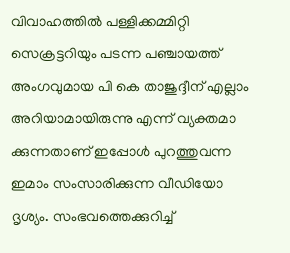വിവാഹത്തിൽ പള്ളിക്കമ്മിറ്റി സെക്രട്ടറിയും പടന്ന പഞ്ചായത്ത് അംഗവുമായ പി കെ താജുദ്ദീന് എല്ലാം അറിയാമായിരുന്നു എന്ന് വ്യക്തമാ ക്കുന്നതാണ് ഇപ്പോൾ പുറത്തുവന്ന ഇമാം സംസാരിക്കുന്ന വീഡിയോ ദൃശ്യം. സംഭവത്തെക്കുറിച്ച്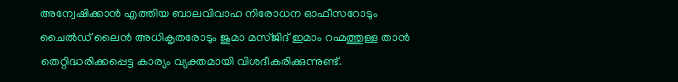അന്വേഷിക്കാൻ എത്തിയ ബാലവിവാഹ നിരോധന ഓഫീസറോടും ചൈൽഡ് ലൈൻ അധികൃതരോടും ജുമാ മസ്ജിദ് ഇമാം റഹ്മത്തുള്ള താൻ തെറ്റിദ്ധരിക്കപ്പെട്ട കാര്യം വ്യക്തമായി വിശദീകരിക്കുന്നുണ്ട്.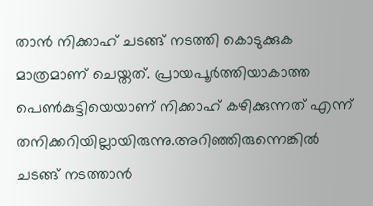താൻ നിക്കാഹ് ചടങ്ങ് നടത്തി കൊടുക്കുക മാത്രമാണ് ചെയ്തത്. പ്രായപൂർത്തിയാകാത്ത പെൺകുട്ടിയെയാണ് നിക്കാഹ് കഴിക്കുന്നത് എന്ന് തനിക്കറിയില്ലായിരുന്നു.അറിഞ്ഞിരുന്നെങ്കിൽ ചടങ്ങ് നടത്താൻ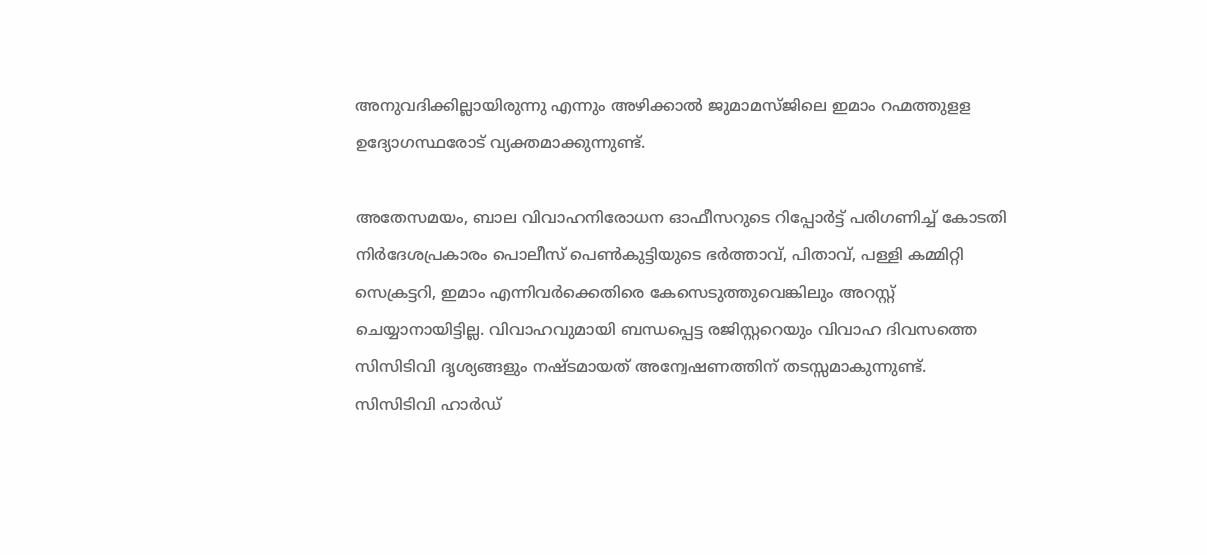അനുവദിക്കില്ലായിരുന്നു എന്നും അഴിക്കാൽ ജുമാമസ്ജിലെ ഇമാം റഹ്മത്തുളള ഉദ്യോഗസ്ഥരോട് വ്യക്തമാക്കുന്നുണ്ട്.

അതേസമയം, ബാല വിവാഹനിരോധന ഓഫീസറുടെ റിപ്പോർട്ട് പരിഗണിച്ച് കോടതി നിർദേശപ്രകാരം പൊലീസ് പെൺകുട്ടിയുടെ ഭർത്താവ്, പിതാവ്, പള്ളി കമ്മിറ്റി സെക്രട്ടറി, ഇമാം എന്നിവർക്കെതിരെ കേസെടുത്തുവെങ്കിലും അറസ്റ്റ് ചെയ്യാനായിട്ടില്ല. വിവാഹവുമായി ബന്ധപ്പെട്ട രജിസ്റ്ററെയും വിവാഹ ദിവസത്തെ സിസിടിവി ദൃശ്യങ്ങളും നഷ്ടമായത് അന്വേഷണത്തിന് തടസ്സമാകുന്നുണ്ട്. സിസിടിവി ഹാർഡ്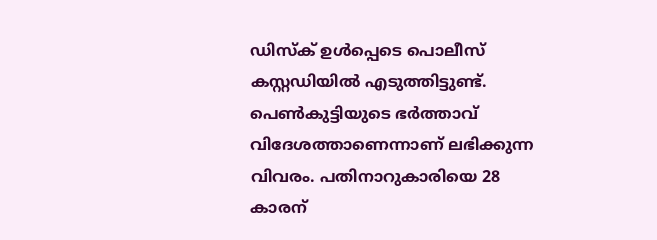ഡിസ്ക് ഉൾപ്പെടെ പൊലീസ് കസ്റ്റഡിയിൽ എടുത്തിട്ടുണ്ട്. പെൺകുട്ടിയുടെ ഭർത്താവ് വിദേശത്താണെന്നാണ് ലഭിക്കുന്ന വിവരം. പതിനാറുകാരിയെ 28 കാരന്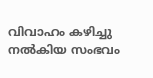വിവാഹം കഴിച്ചു നൽകിയ സംഭവം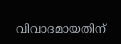വിവാദമായതിന്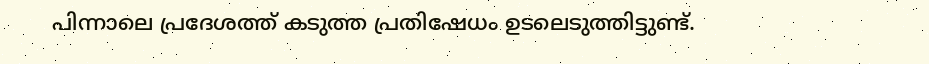പിന്നാലെ പ്രദേശത്ത് കടുത്ത പ്രതിഷേധം ഉടലെടുത്തിട്ടുണ്ട്.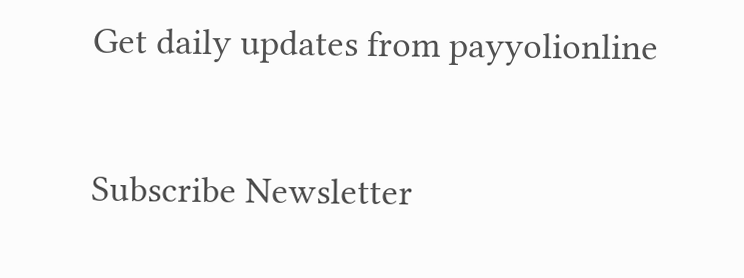Get daily updates from payyolionline

Subscribe Newsletter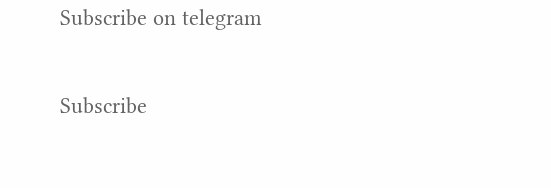Subscribe on telegram

Subscribe